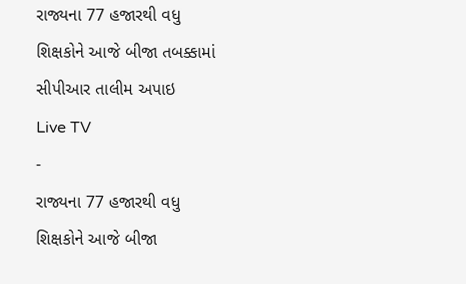રાજ્યના 77 હજારથી વધુ શિક્ષકોને આજે બીજા તબક્કામાં સીપીઆર તાલીમ અપાઇ
Live TV
-
રાજ્યના 77 હજારથી વધુ શિક્ષકોને આજે બીજા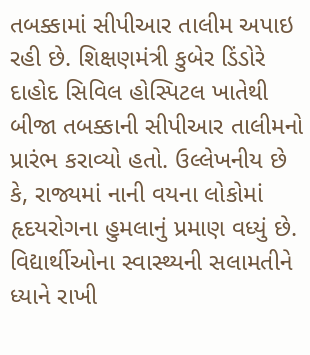તબક્કામાં સીપીઆર તાલીમ અપાઇ રહી છે. શિક્ષણમંત્રી કુબેર ડિંડોરે દાહોદ સિવિલ હોસ્પિટલ ખાતેથી બીજા તબક્કાની સીપીઆર તાલીમનો પ્રારંભ કરાવ્યો હતો. ઉલ્લેખનીય છે કે, રાજ્યમાં નાની વયના લોકોમાં હૃદયરોગના હુમલાનું પ્રમાણ વધ્યું છે.
વિદ્યાર્થીઓના સ્વાસ્થ્યની સલામતીને ધ્યાને રાખી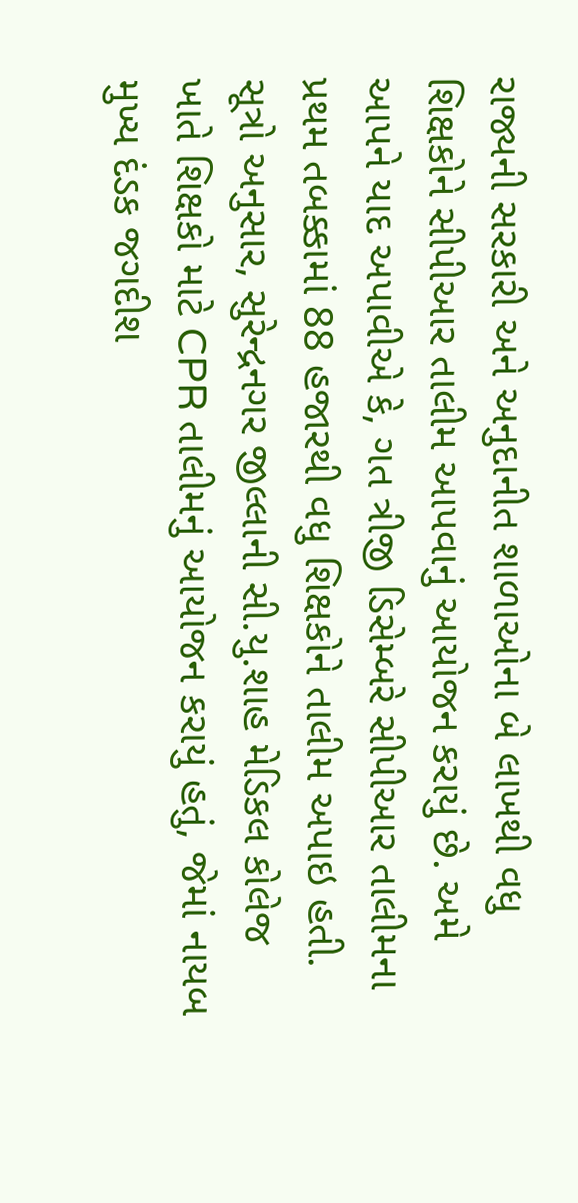રાજ્યની સરકારી અને અનુદાનીત શાળાઓના બે લાખથી વધુ શિક્ષકોને સીપીઆર તાલીમ આપવાનું આયોજન કરાયું છે. અમે આપને યાદ અપાવીએ કે, ગત ત્રીજી ડિસેમ્બરે સીપીઆર તાલીમના પ્રથમ તબક્કામાં 88 હજારથી વધુ શિક્ષકોને તાલીમ અપાઇ હતી. સૂત્રો અનુસાર, સુરેન્દ્રનગર જીલ્લાની સી.યુ.શાહ મેડિકલ કોલેજ ખાતે શિક્ષકો માટે CPR તાલીમનું આયોજન કરાયું હતું, જેમાં નાયબ મુખ્ય દંડક જગદીશ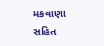મકવાણા સહિત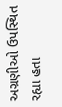અગ્રણીઓ ઉપસ્થિત રહ્યા હતા